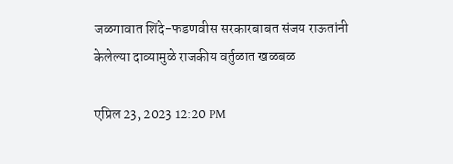जळगावात शिंदे-फडणवीस सरकारबाबत संजय राऊतांनी केलेल्या दाव्यामुळे राजकीय वर्तुळात खळबळ

एप्रिल 23, 2023 12:20 PM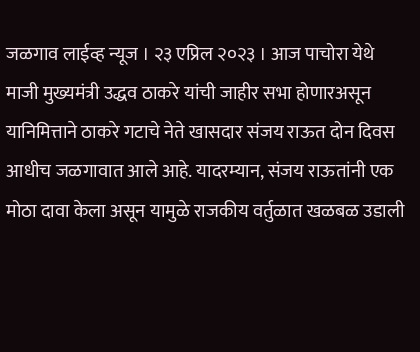जळगाव लाईव्ह न्यूज । २३ एप्रिल २०२३ । आज पाचोरा येथे माजी मुख्यमंत्री उद्धव ठाकरे यांची जाहीर सभा होणारअसून यानिमित्ताने ठाकरे गटाचे नेते खासदार संजय राऊत दोन दिवस आधीच जळगावात आले आहे. यादरम्यान, संजय राऊतांनी एक मोठा दावा केला असून यामुळे राजकीय वर्तुळात खळबळ उडाली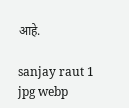आहे.

sanjay raut 1 jpg webp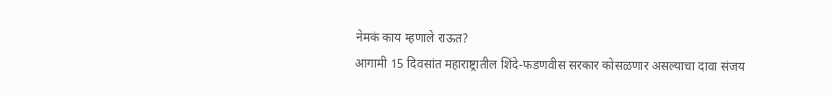नेमकं काय म्हणाले राऊत?
आगामी 15 दिवसांत महाराष्ट्रातील शिंदे-फडणवीस सरकार कोसळणार असल्याचा दावा संजय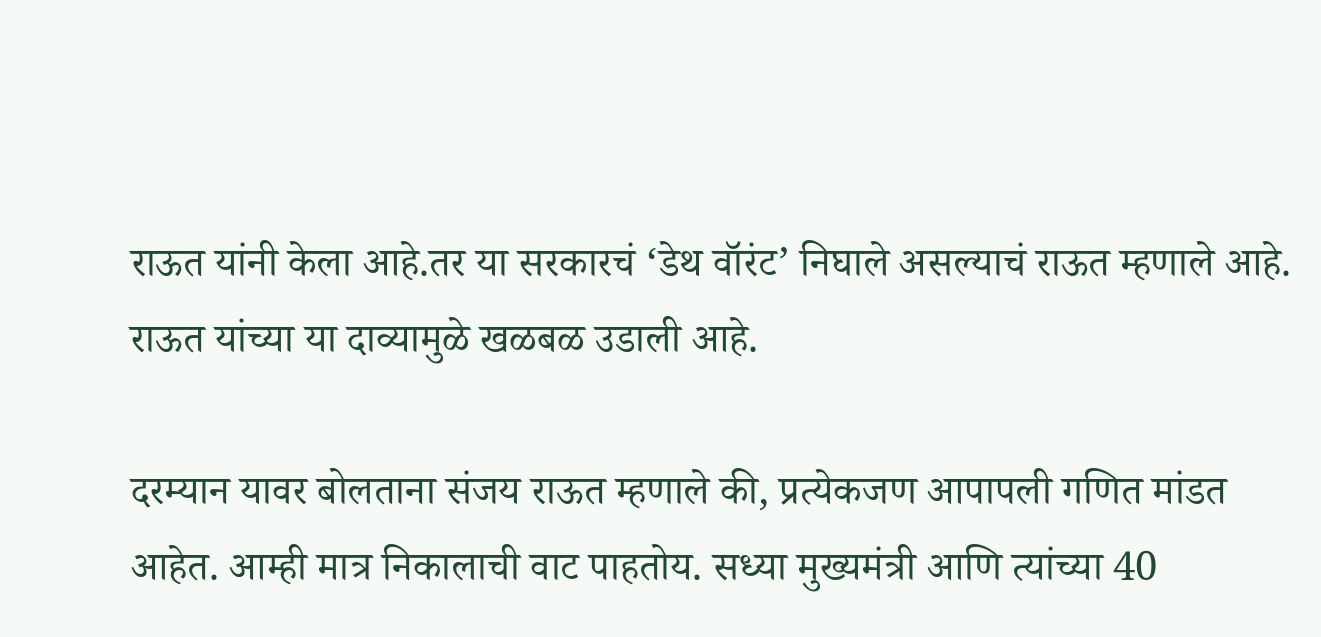राऊत यांनी केला आहे.तर या सरकारचं ‘डेथ वॉरंट’ निघाले असल्याचं राऊत म्हणाले आहे. राऊत यांच्या या दाव्यामुळे खळबळ उडाली आहे.

दरम्यान यावर बोलताना संजय राऊत म्हणाले की, प्रत्येकजण आपापली गणित मांडत आहेत. आम्ही मात्र निकालाची वाट पाहतोय. सध्या मुख्यमंत्री आणि त्यांच्या 40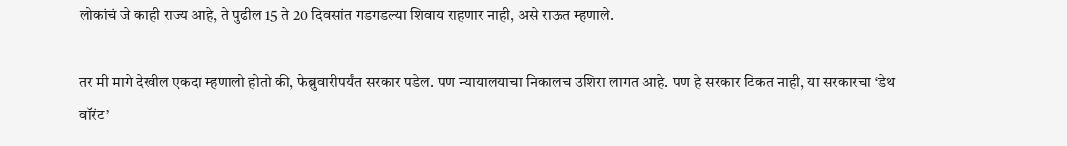लोकांचं जे काही राज्य आहे, ते पुढील 15 ते 20 दिवसांत गडगडल्या शिवाय राहणार नाही, असे राऊत म्हणाले.

तर मी मागे देखील एकदा म्हणालो होतो की, फेब्रुवारीपर्यंत सरकार पडेल. पण न्यायालयाचा निकालच उशिरा लागत आहे. पण हे सरकार टिकत नाही, या सरकारचा ‘डेथ वॉरंट’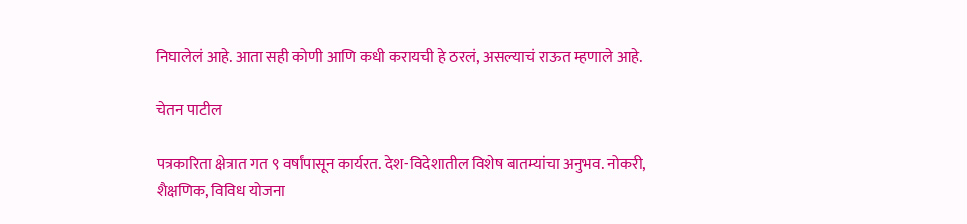निघालेलं आहे. आता सही कोणी आणि कधी करायची हे ठरलं, असल्याचं राऊत म्हणाले आहे.

चेतन पाटील

पत्रकारिता क्षेत्रात गत ९ वर्षांपासून कार्यरत. देश-विदेशातील विशेष बातम्यांचा अनुभव. नोकरी, शैक्षणिक, विविध योजना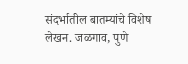संदर्भातील बातम्यांचे विशेष लेखन. जळगाव, पुणे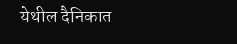येथील दैनिकात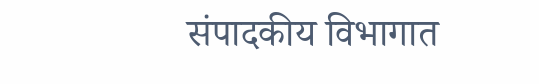संपादकीय विभागात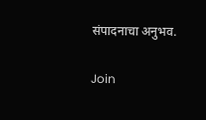संपादनाचा अनुभव.

Join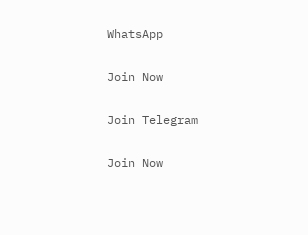WhatsApp

Join Now

Join Telegram

Join Now